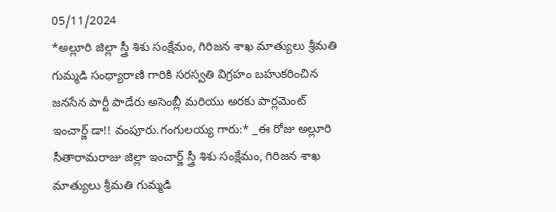05/11/2024
*అల్లూరి జిల్లా స్త్రీ శిశు సంక్షేమం, గిరిజన శాఖ మాత్యులు శ్రీమతి గుమ్మడి సంధ్యారాణి గారికి సరస్వతి విగ్రహం బహుకరించిన జనసేన పార్టీ పాడేరు అసెంబ్లీ మరియు అరకు పార్లమెంట్ ఇంచార్జ్ డా!! వంపూరు.గంగులయ్య గారు:* _ఈ రోజు అల్లూరి సీతారామరాజు జిల్లా ఇంచార్జ్ స్త్రీ శిశు సంక్షేమం, గిరిజన శాఖ మాత్యులు శ్రీమతి గుమ్మడి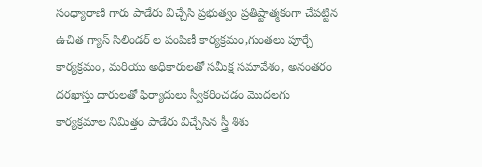సంధ్యారాణి గారు పాడేరు విచ్చేసి ప్రభుత్వం ప్రతిష్టాత్మకంగా చేపట్టిన ఉచిత గ్యాస్ సిలిండర్ ల పంపిణీ కార్యక్రమం,గుంతలు పూర్చే కార్యక్రమం, మరియు అధికారులతో సమీక్ష సమావేశం, అనంతరం దరఖాస్తు దారులతో ఫిర్యాదులు స్వీకరించడం మొదలగు కార్యక్రమాల నిమిత్తం పాడేరు విచ్చేసిన స్త్రీ శిశు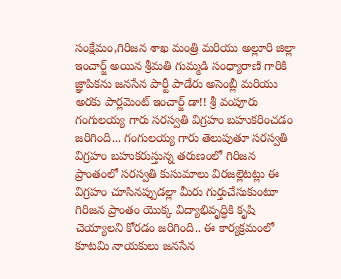సంక్షేమం,గిరిజన శాఖ మంత్రి మరియు అల్లూరి జిల్లా ఇంచార్జ్ అయిన శ్రీమతి గుమ్మడి సంధ్యారాణి గారికి జ్ఞాపికను జనసేన పార్టీ పాడేరు అసెంబ్లీ మరియు అరకు పార్లమెంట్ ఇంచార్జ్ డా!! శ్రీ వంపూరు గంగులయ్య గారు సరస్వతి విగ్రహం బహుకరించడం జరిగింది... గంగులయ్య గారు తెలుపుతూ సరస్వతి విగ్రహం బహుకరుస్తున్న తరుణంలో గిరిజన ప్రాంతంలో సరస్వతి కుసుమాలు విరజల్లెటట్లు ఈ విగ్రహం చూసినప్పుడల్లా మీరు గుర్తుచేసుకుంటూ గిరిజన ప్రాంతం యొక్క విద్యాభివృద్ధికి కృషి చెయ్యాలని కోరడం జరిగింది.. ఈ కార్యక్రమంలో కూటమి నాయకులు జనసేన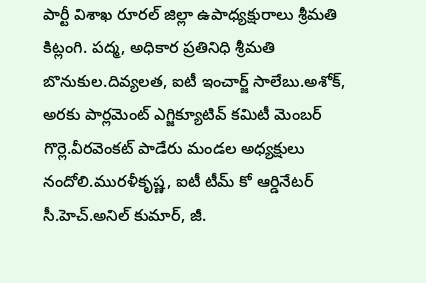పార్టీ విశాఖ రూరల్ జిల్లా ఉపాధ్యక్షురాలు శ్రీమతి కిట్లంగి. పద్మ, అధికార ప్రతినిధి శ్రీమతి బొనుకుల.దివ్యలత, ఐటీ ఇంచార్జ్ సాలేబు.అశోక్, అరకు పార్లమెంట్ ఎగ్జిక్యూటివ్ కమిటీ మెంబర్ గొర్లె.వీరవెంకట్ పాడేరు మండల అధ్యక్షులు నందోలి.మురళీకృష్ణ, ఐటీ టీమ్ కో ఆర్డినేటర్ సీ.హెచ్.అనిల్ కుమార్, జీ.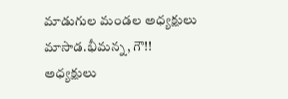మాడుగుల మండల అధ్యక్షులు మాసాడ.భీమన్న, గౌ!! అధ్యక్షులు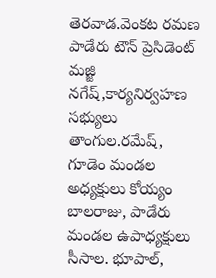తెరవాడ.వెంకట రమణ పాడేరు టౌన్ ప్రెసిడెంట్ మజ్జి నగేష్,కార్యనిర్వహణ సభ్యులు తాంగుల.రమేష్, గూడెం మండల అధ్యక్షులు కోయ్యం బాలరాజు, పాడేరు మండల ఉపాధ్యక్షులు సీసాల. భూపాల్,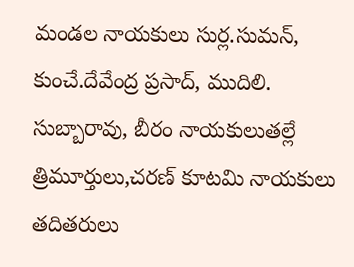మండల నాయకులు సుర్ల.సుమన్, కుంచే.దేవేంద్ర ప్రసాద్, ముదిలి. సుబ్బారావు, బీరం నాయకులుతల్లే త్రిమూర్తులు,చరణ్ కూటమి నాయకులు తదితరులు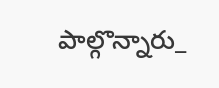పాల్గొన్నారు_